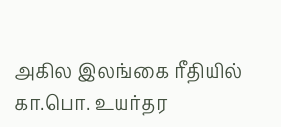அகில இலங்கை ரீதியில் கா.பொ. உயர்தர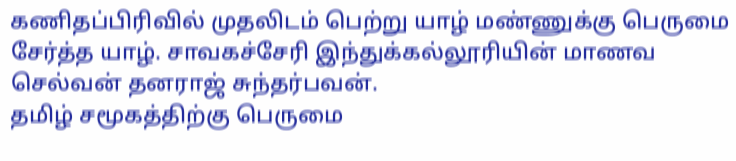கணிதப்பிரிவில் முதலிடம் பெற்று யாழ் மண்ணுக்கு பெருமை சேர்த்த யாழ். சாவகச்சேரி இந்துக்கல்லூரியின் மாணவ செல்வன் தனராஜ் சுந்தர்பவன்.
தமிழ் சமூகத்திற்கு பெருமை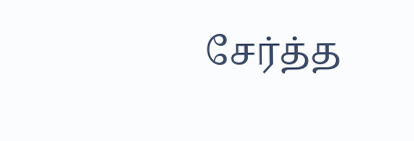சேர்த்த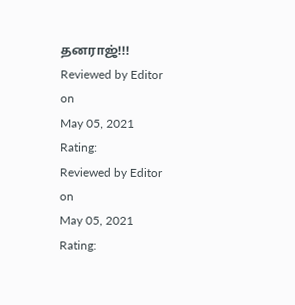தனராஜ்!!!
Reviewed by Editor
on
May 05, 2021
Rating:
Reviewed by Editor
on
May 05, 2021
Rating: